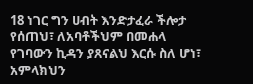18 ነገር ግን ሀብት እንድታፈራ ችሎታ የሰጠህ፣ ለአባቶችህም በመሐላ የገባውን ኪዳን ያጸናልህ እርሱ ስለ ሆነ፣ አምላክህን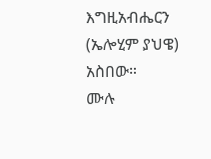እግዚአብሔርን (ኤሎሂም ያህዌ) አስበው።
ሙሉ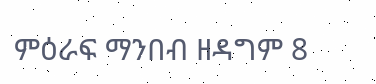ምዕራፍ ማንበብ ዘዳግም 8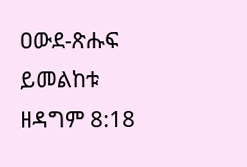ዐውደ-ጽሑፍ ይመልከቱ ዘዳግም 8:18